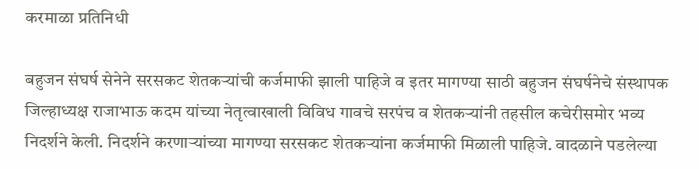करमाळा प्रतिनिधी

बहुजन संघर्ष सेनेने सरसकट शेतकऱ्यांची कर्जमाफी झाली पाहिजे व इतर मागण्या साठी बहुजन संघर्षनेचे संस्थापक जिल्हाध्यक्ष राजाभाऊ कदम यांच्या नेतृत्वाखाली विविध गावचे सरपंच व शेतकऱ्यांनी तहसील कचेरीसमोर भव्य निदर्शने केली. निदर्शने करणाऱ्यांच्या मागण्या सरसकट शेतकऱ्यांना कर्जमाफी मिळाली पाहिजे. वादळाने पडलेल्या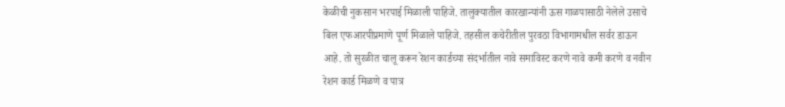केळीची नुकसान भरपाई मिळाली पाहिजे. तालुक्यातील कारखान्यांनी ऊस गाळपासाठी नेलेले उसाचे बिल एफआरपीप्रमाणे पूर्ण मिळाले पाहिजे. तहसील कचेरीतील पुरवठा विभागामधील सर्वर डाऊन आहे. तो सुरळीत चालू करून रेशन कार्डच्या संदर्भातील नावे समाविस्ट करणे नावे कमी करणे व नवीन रेशन कार्ड मिळणे व पात्र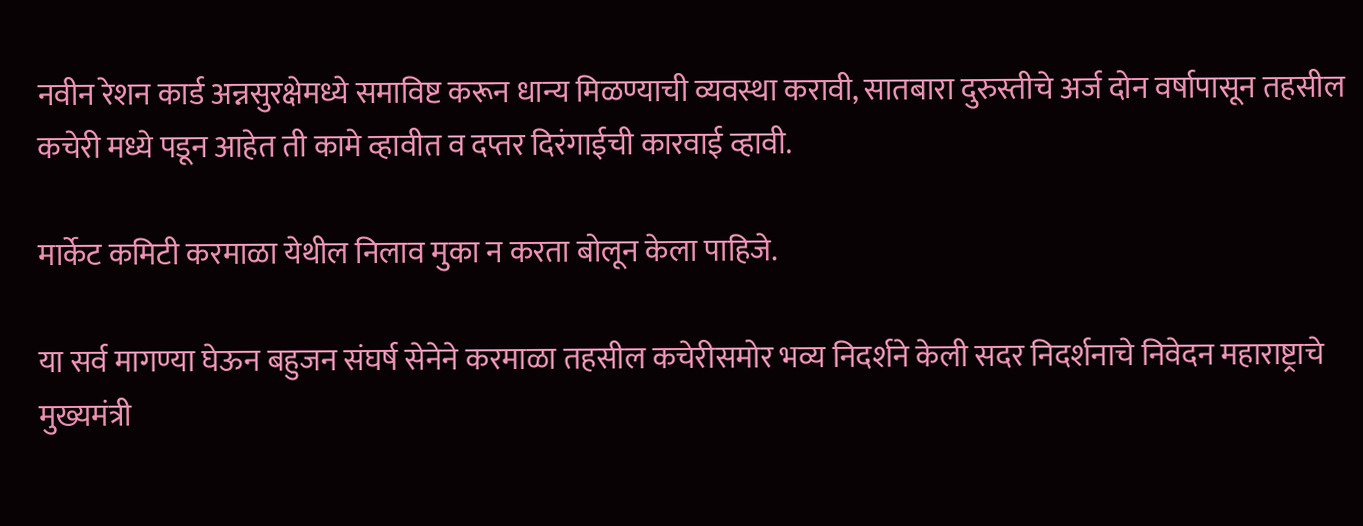नवीन रेशन कार्ड अन्नसुरक्षेमध्ये समाविष्ट करून धान्य मिळण्याची व्यवस्था करावी, सातबारा दुरुस्तीचे अर्ज दोन वर्षापासून तहसील कचेरी मध्ये पडून आहेत ती कामे व्हावीत व दप्तर दिरंगाईची कारवाई व्हावी.

मार्केट कमिटी करमाळा येथील निलाव मुका न करता बोलून केला पाहिजे.

या सर्व मागण्या घेऊन बहुजन संघर्ष सेनेने करमाळा तहसील कचेरीसमोर भव्य निदर्शने केली सदर निदर्शनाचे निवेदन महाराष्ट्राचे मुख्यमंत्री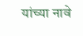यांच्या नावे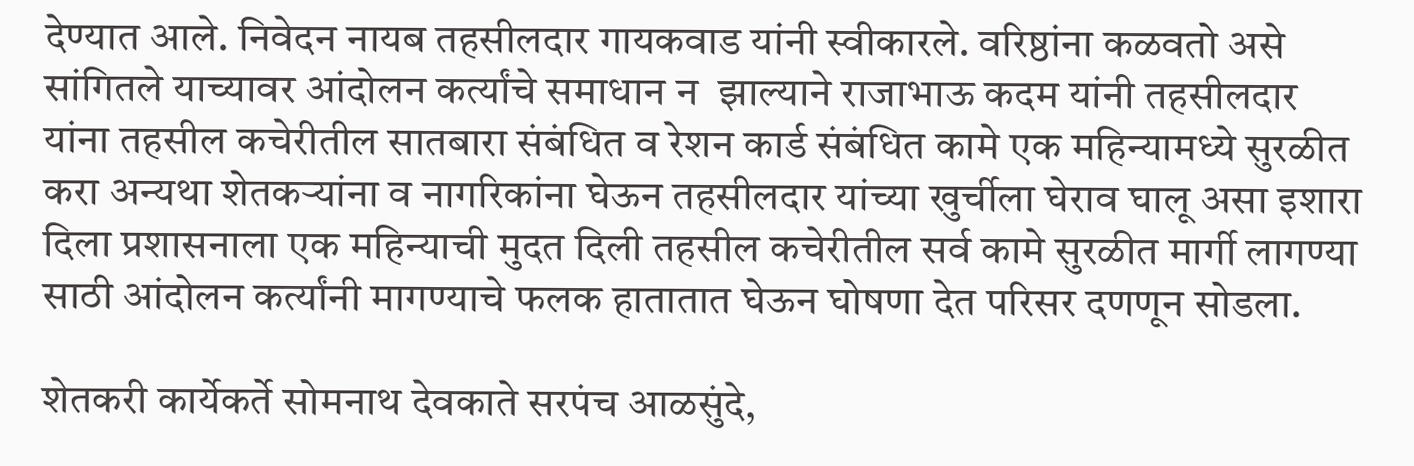देण्यात आले. निवेदन नायब तहसीलदार गायकवाड यांनी स्वीकारले. वरिष्ठांना कळवतो असे सांगितले याच्यावर आंदोलन कर्त्यांचे समाधान न  झाल्याने राजाभाऊ कदम यांनी तहसीलदार यांना तहसील कचेरीतील सातबारा संबंधित व रेशन कार्ड संबंधित कामे एक महिन्यामध्ये सुरळीत करा अन्यथा शेतकऱ्यांना व नागरिकांना घेऊन तहसीलदार यांच्या खुर्चीला घेराव घालू असा इशारा दिला प्रशासनाला एक महिन्याची मुदत दिली तहसील कचेरीतील सर्व कामे सुरळीत मार्गी लागण्या साठी आंदोलन कर्त्यांनी मागण्याचे फलक हातातात घेऊन घोषणा देत परिसर दणणून सोडला.

शेतकरी कार्येकर्ते सोमनाथ देवकाते सरपंच आळसुंदे,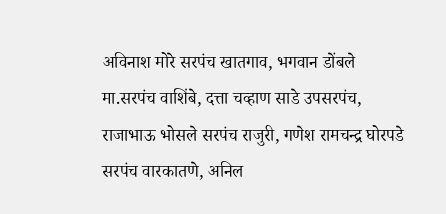अविनाश मोरे सरपंच खातगाव, भगवान डोंबले मा.सरपंच वाशिंबे, दत्ता चव्हाण साडे उपसरपंच, राजाभाऊ भोसले सरपंच राजुरी, गणेश रामचन्द्र घोरपडे सरपंच वारकातणे, अनिल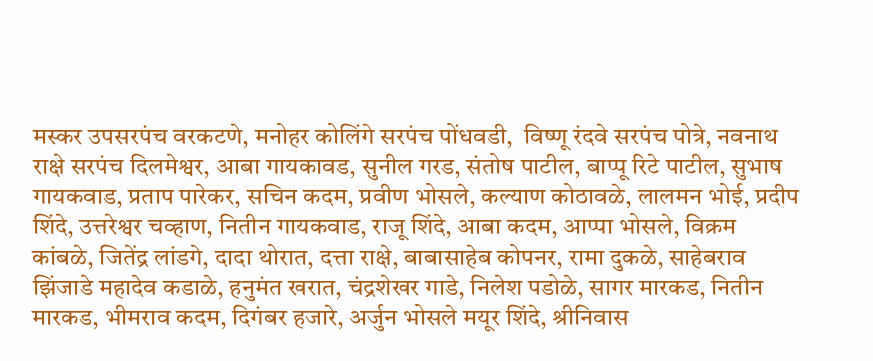मस्कर उपसरपंच वरकटणे, मनोहर कोलिंगे सरपंच पोंधवडी,  विष्णू रंदवे सरपंच पोत्रे, नवनाथ राक्षे सरपंच दिलमेश्वर, आबा गायकावड, सुनील गरड, संतोष पाटील, बाप्पू रिटे पाटील, सुभाष गायकवाड, प्रताप पारेकर, सचिन कदम, प्रवीण भोसले, कल्याण कोठावळे, लालमन भोई, प्रदीप शिंदे, उत्तरेश्वर चव्हाण, नितीन गायकवाड, राजू शिंदे, आबा कदम, आप्पा भोसले, विक्रम कांबळे, जितेंद्र लांडगे, दादा थोरात, दत्ता राक्षे, बाबासाहेब कोपनर, रामा दुकळे, साहेबराव झिंजाडे महादेव कडाळे, हनुमंत खरात, चंद्रशेखर गाडे, निलेश पडोळे, सागर मारकड, नितीन मारकड, भीमराव कदम, दिगंबर हजारे, अर्जुन भोसले मयूर शिंदे, श्रीनिवास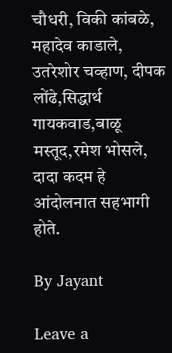चौधरी, विकी कांबळे, महादेव काडाले, उतरेशोर चव्हाण, दीपक लोंढे,सिद्धार्थ गायकवाड,बाळू मस्तूद,रमेश भोसले, दादा कदम हे आंदोलनात सहभागी होते.

By Jayant

Leave a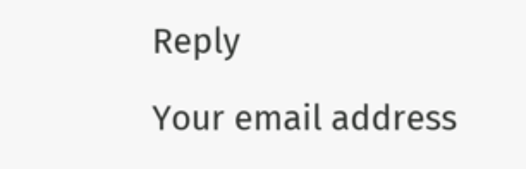Reply

Your email address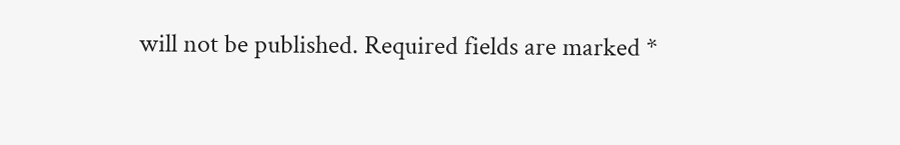will not be published. Required fields are marked *